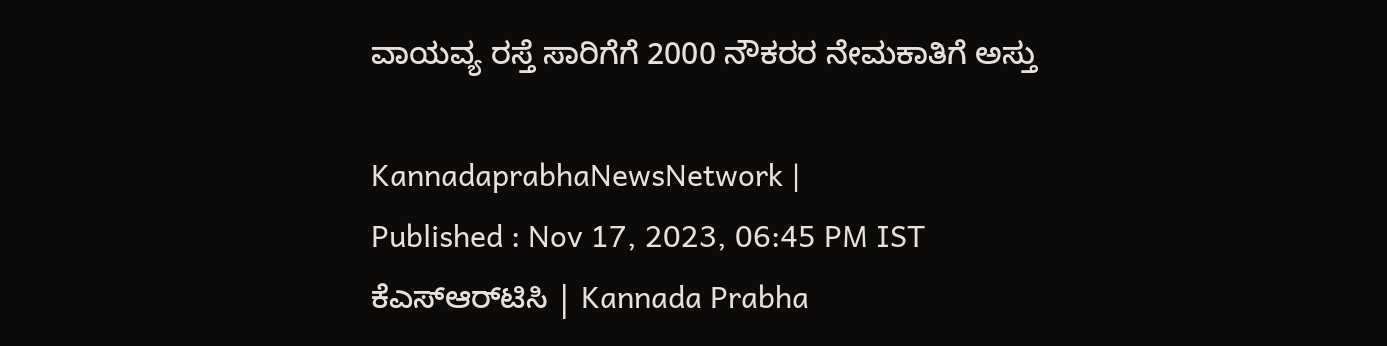ವಾಯವ್ಯ ರಸ್ತೆ ಸಾರಿಗೆಗೆ 2000 ನೌಕರರ ನೇಮಕಾತಿಗೆ ಅಸ್ತು

KannadaprabhaNewsNetwork |
Published : Nov 17, 2023, 06:45 PM IST
ಕೆಎಸ್‌ಆರ್‌ಟಿಸಿ | Kannada Prabha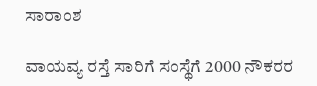ಸಾರಾಂಶ

ವಾಯವ್ಯ ರಸ್ತೆ ಸಾರಿಗೆ ಸಂಸ್ಥೆಗೆ 2000 ನೌಕರರ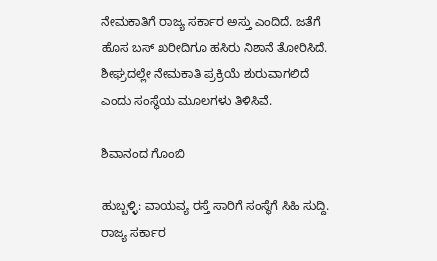ನೇಮಕಾತಿಗೆ ರಾಜ್ಯ ಸರ್ಕಾರ ಅಸ್ತು ಎಂದಿದೆ. ಜತೆಗೆ ಹೊಸ ಬಸ್‌ ಖರೀದಿಗೂ ಹಸಿರು ನಿಶಾನೆ ತೋರಿಸಿದೆ. ಶೀಘ್ರದಲ್ಲೇ ನೇಮಕಾತಿ ಪ್ರಕ್ರಿಯೆ ಶುರುವಾಗಲಿದೆ ಎಂದು ಸಂಸ್ಥೆಯ ಮೂಲಗಳು ತಿಳಿಸಿವೆ.

ಶಿವಾನಂದ ಗೊಂಬಿ

ಹುಬ್ಬಳ್ಳಿ: ವಾಯವ್ಯ ರಸ್ತೆ ಸಾರಿಗೆ ಸಂಸ್ಥೆಗೆ ಸಿಹಿ ಸುದ್ದಿ. ರಾಜ್ಯ ಸರ್ಕಾರ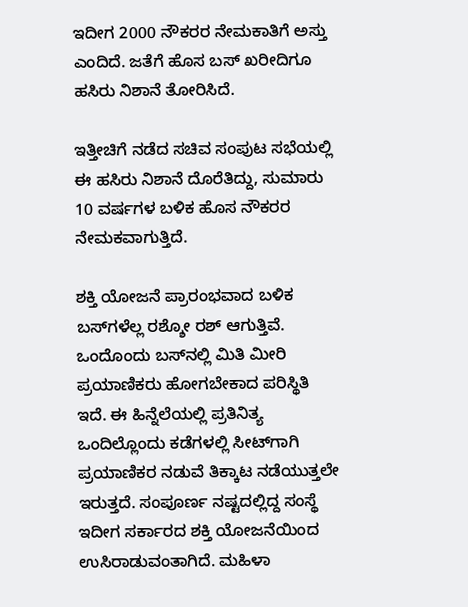ಇದೀಗ 2000 ನೌಕರರ ನೇಮಕಾತಿಗೆ ಅಸ್ತು ಎಂದಿದೆ. ಜತೆಗೆ ಹೊಸ ಬಸ್‌ ಖರೀದಿಗೂ ಹಸಿರು ನಿಶಾನೆ ತೋರಿಸಿದೆ.

ಇತ್ತೀಚಿಗೆ ನಡೆದ ಸಚಿವ ಸಂಪುಟ ಸಭೆಯಲ್ಲಿ ಈ ಹಸಿರು ನಿಶಾನೆ ದೊರೆತಿದ್ದು, ಸುಮಾರು 10 ವರ್ಷಗಳ ಬಳಿಕ ಹೊಸ ನೌಕರರ ನೇಮಕವಾಗುತ್ತಿದೆ.

ಶಕ್ತಿ ಯೋಜನೆ ಪ್ರಾರಂಭವಾದ ಬಳಿಕ ಬಸ್‌ಗಳೆಲ್ಲ ರಶ್ಶೋ ರಶ್‌ ಆಗುತ್ತಿವೆ. ಒಂದೊಂದು ಬಸ್‌ನಲ್ಲಿ ಮಿತಿ ಮೀರಿ ಪ್ರಯಾಣಿಕರು ಹೋಗಬೇಕಾದ ಪರಿಸ್ಥಿತಿ ಇದೆ. ಈ ಹಿನ್ನೆಲೆಯಲ್ಲಿ ಪ್ರತಿನಿತ್ಯ ಒಂದಿಲ್ಲೊಂದು ಕಡೆಗಳಲ್ಲಿ ಸೀಟ್‌ಗಾಗಿ ಪ್ರಯಾಣಿಕರ ನಡುವೆ ತಿಕ್ಕಾಟ ನಡೆಯುತ್ತಲೇ ಇರುತ್ತದೆ. ಸಂಪೂರ್ಣ ನಷ್ಟದಲ್ಲಿದ್ದ ಸಂಸ್ಥೆ ಇದೀಗ ಸರ್ಕಾರದ ಶಕ್ತಿ ಯೋಜನೆಯಿಂದ ಉಸಿರಾಡುವಂತಾಗಿದೆ. ಮಹಿಳಾ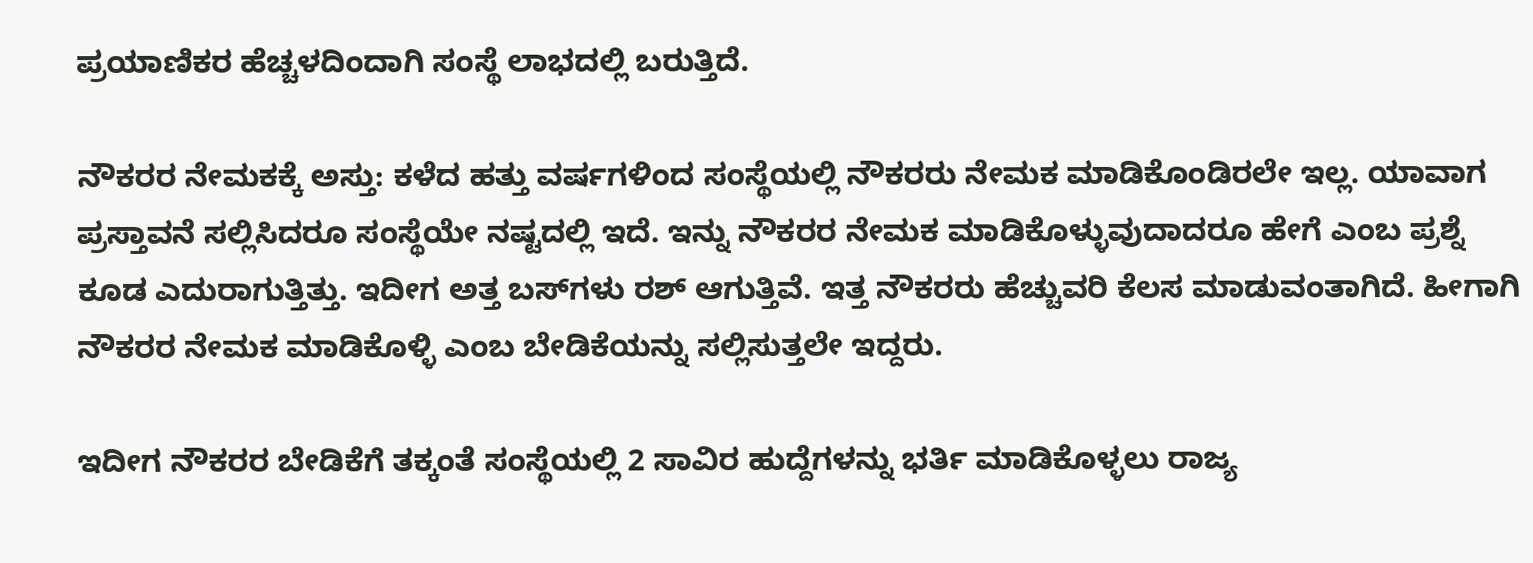ಪ್ರಯಾಣಿಕರ ಹೆಚ್ಚಳದಿಂದಾಗಿ ಸಂಸ್ಥೆ ಲಾಭದಲ್ಲಿ ಬರುತ್ತಿದೆ.

ನೌಕರರ ನೇಮಕಕ್ಕೆ ಅಸ್ತು: ಕಳೆದ ಹತ್ತು ವರ್ಷಗಳಿಂದ ಸಂಸ್ಥೆಯಲ್ಲಿ ನೌಕರರು ನೇಮಕ ಮಾಡಿಕೊಂಡಿರಲೇ ಇಲ್ಲ. ಯಾವಾಗ ಪ್ರಸ್ತಾವನೆ ಸಲ್ಲಿಸಿದರೂ ಸಂಸ್ಥೆಯೇ ನಷ್ಟದಲ್ಲಿ ಇದೆ. ಇನ್ನು ನೌಕರರ ನೇಮಕ ಮಾಡಿಕೊಳ್ಳುವುದಾದರೂ ಹೇಗೆ ಎಂಬ ಪ್ರಶ್ನೆ ಕೂಡ ಎದುರಾಗುತ್ತಿತ್ತು. ಇದೀಗ ಅತ್ತ ಬಸ್‌ಗಳು ರಶ್‌ ಆಗುತ್ತಿವೆ. ಇತ್ತ ನೌಕರರು ಹೆಚ್ಚುವರಿ ಕೆಲಸ ಮಾಡುವಂತಾಗಿದೆ. ಹೀಗಾಗಿ ನೌಕರರ ನೇಮಕ ಮಾಡಿಕೊಳ್ಳಿ ಎಂಬ ಬೇಡಿಕೆಯನ್ನು ಸಲ್ಲಿಸುತ್ತಲೇ ಇದ್ದರು.

ಇದೀಗ ನೌಕರರ ಬೇಡಿಕೆಗೆ ತಕ್ಕಂತೆ ಸಂಸ್ಥೆಯಲ್ಲಿ 2 ಸಾವಿರ ಹುದ್ದೆಗಳನ್ನು ಭರ್ತಿ ಮಾಡಿಕೊಳ್ಳಲು ರಾಜ್ಯ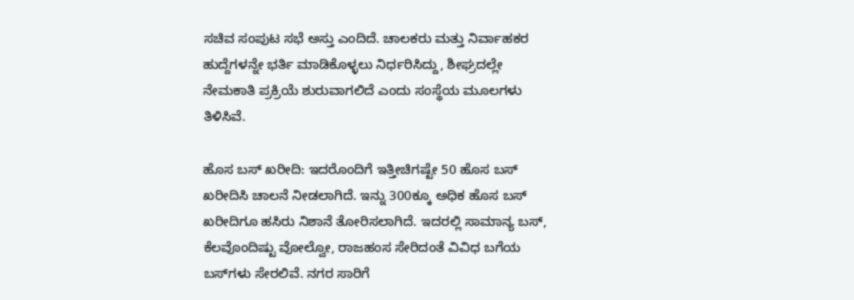ಸಚಿವ ಸಂಪುಟ ಸಭೆ ಅಸ್ತು ಎಂದಿದೆ. ಚಾಲಕರು ಮತ್ತು ನಿರ್ವಾಹಕರ ಹುದ್ದೆಗಳನ್ನೇ ಭರ್ತಿ ಮಾಡಿಕೊಳ್ಳಲು ನಿರ್ಧರಿಸಿದ್ದು, ಶೀಘ್ರದಲ್ಲೇ ನೇಮಕಾತಿ ಪ್ರಕ್ರಿಯೆ ಶುರುವಾಗಲಿದೆ ಎಂದು ಸಂಸ್ಥೆಯ ಮೂಲಗಳು ತಿಳಿಸಿವೆ.

ಹೊಸ ಬಸ್‌ ಖರೀದಿ: ಇದರೊಂದಿಗೆ ಇತ್ತೀಚಿಗಷ್ಟೇ 50 ಹೊಸ ಬಸ್‌ ಖರೀದಿಸಿ ಚಾಲನೆ ನೀಡಲಾಗಿದೆ. ಇನ್ನು 300ಕ್ಕೂ ಅಧಿಕ ಹೊಸ ಬಸ್‌ ಖರೀದಿಗೂ ಹಸಿರು ನಿಶಾನೆ ತೋರಿಸಲಾಗಿದೆ. ಇದರಲ್ಲಿ ಸಾಮಾನ್ಯ ಬಸ್‌, ಕೆಲವೊಂದಿಷ್ಟು ವೋಲ್ವೋ, ರಾಜಹಂಸ ಸೇರಿದಂತೆ ವಿವಿಧ ಬಗೆಯ ಬಸ್‌ಗಳು ಸೇರಲಿವೆ. ನಗರ ಸಾರಿಗೆ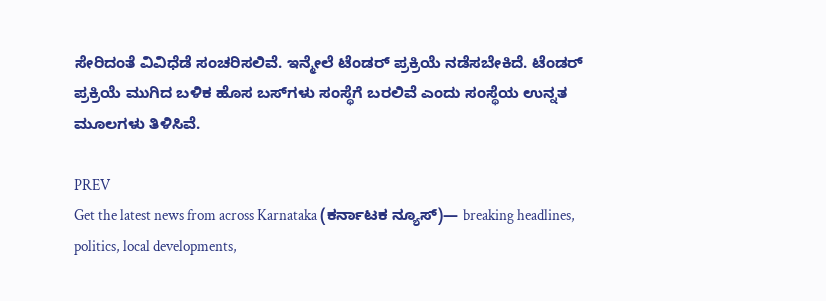ಸೇರಿದಂತೆ ವಿವಿಧೆಡೆ ಸಂಚರಿಸಲಿವೆ. ಇನ್ಮೇಲೆ ಟೆಂಡರ್‌ ಪ್ರಕ್ರಿಯೆ ನಡೆಸಬೇಕಿದೆ. ಟೆಂಡರ್‌ ಪ್ರಕ್ರಿಯೆ ಮುಗಿದ ಬಳಿಕ ಹೊಸ ಬಸ್‌ಗಳು ಸಂಸ್ಥೆಗೆ ಬರಲಿವೆ ಎಂದು ಸಂಸ್ಥೆಯ ಉನ್ನತ ಮೂಲಗಳು ತಿಳಿಸಿವೆ.

PREV
Get the latest news from across Karnataka (ಕರ್ನಾಟಕ ನ್ಯೂಸ್)— breaking headlines, politics, local developments,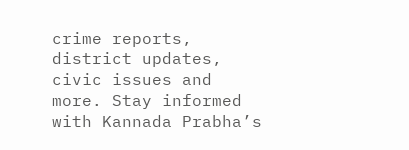crime reports, district updates, civic issues and more. Stay informed with Kannada Prabha’s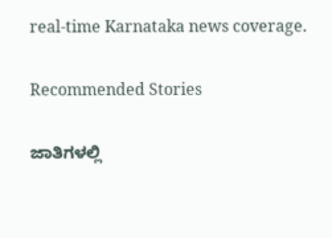real‑time Karnataka news coverage.

Recommended Stories

ಜಾತಿಗಳಲ್ಲಿ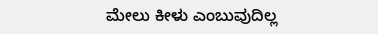ಮೇಲು ಕೀಳು ಎಂಬುವುದಿಲ್ಲ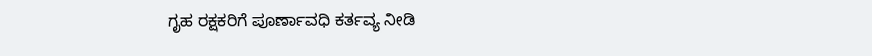ಗೃಹ ರಕ್ಷಕರಿಗೆ ಪೂರ್ಣಾವಧಿ ಕರ್ತವ್ಯ ನೀಡಿ